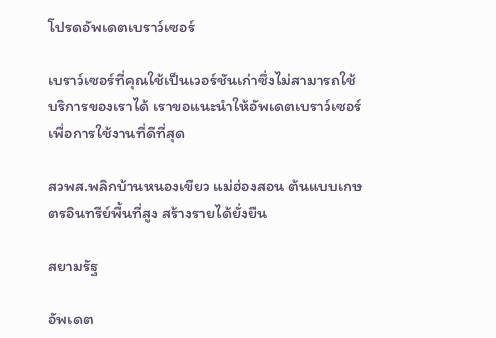โปรดอัพเดตเบราว์เซอร์

เบราว์เซอร์ที่คุณใช้เป็นเวอร์ชันเก่าซึ่งไม่สามารถใช้บริการของเราได้ เราขอแนะนำให้อัพเดตเบราว์เซอร์เพื่อการใช้งานที่ดีที่สุด

สวพส.พลิกบ้านหนองเขียว แม่ฮ่องสอน ต้นแบบเกษตรอินทรีย์พื้นที่สูง สร้างรายได้ยั่งยืน

สยามรัฐ

อัพเดต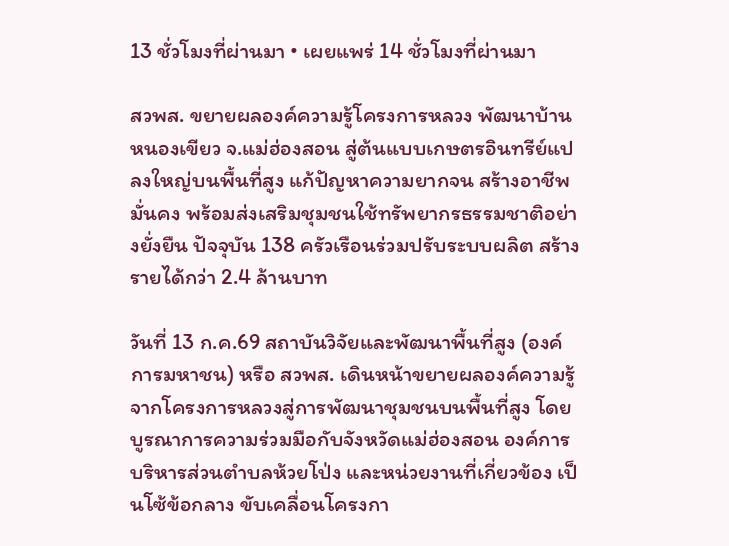13 ชั่วโมงที่ผ่านมา • เผยแพร่ 14 ชั่วโมงที่ผ่านมา

สวพส. ขยายผลองค์ความรู้โครงการหลวง พัฒนาบ้านหนองเขียว จ.แม่ฮ่องสอน สู่ต้นแบบเกษตรอินทรีย์แปลงใหญ่บนพื้นที่สูง แก้ปัญหาความยากจน สร้างอาชีพมั่นคง พร้อมส่งเสริมชุมชนใช้ทรัพยากรธรรมชาติอย่างยั่งยืน ปัจจุบัน 138 ครัวเรือนร่วมปรับระบบผลิต สร้างรายได้กว่า 2.4 ล้านบาท

วันที่ 13 ก.ค.69 สถาบันวิจัยและพัฒนาพื้นที่สูง (องค์การมหาชน) หรือ สวพส. เดินหน้าขยายผลองค์ความรู้จากโครงการหลวงสู่การพัฒนาชุมชนบนพื้นที่สูง โดยบูรณาการความร่วมมือกับจังหวัดแม่ฮ่องสอน องค์การบริหารส่วนตำบลห้วยโป่ง และหน่วยงานที่เกี่ยวข้อง เป็นโซ้ข้อกลาง ขับเคลื่อนโครงกา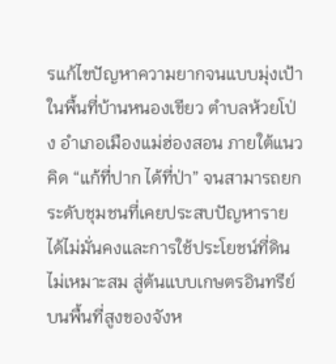รแก้ไขปัญหาความยากจนแบบมุ่งเป้าในพื้นที่บ้านหนองเขียว ตำบลห้วยโป่ง อำเภอเมืองแม่ฮ่องสอน ภายใต้แนวคิด “แก้ที่ปาก ได้ที่ป่า” จนสามารถยกระดับชุมชนที่เคยประสบปัญหารายได้ไม่มั่นคงและการใช้ประโยชน์ที่ดินไม่เหมาะสม สู่ต้นแบบเกษตรอินทรีย์บนพื้นที่สูงของจังห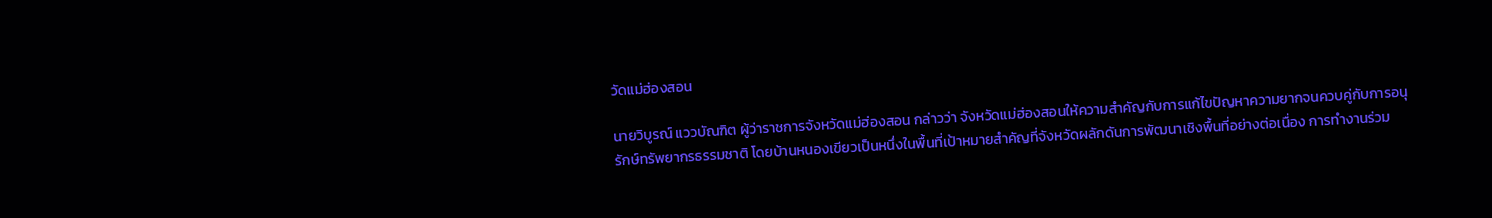วัดแม่ฮ่องสอน

นายวิบูรณ์ แววบัณฑิต ผู้ว่าราชการจังหวัดแม่ฮ่องสอน กล่าวว่า จังหวัดแม่ฮ่องสอนให้ความสำคัญกับการแก้ไขปัญหาความยากจนควบคู่กับการอนุรักษ์ทรัพยากรธรรมชาติ โดยบ้านหนองเขียวเป็นหนึ่งในพื้นที่เป้าหมายสำคัญที่จังหวัดผลักดันการพัฒนาเชิงพื้นที่อย่างต่อเนื่อง การทำงานร่วม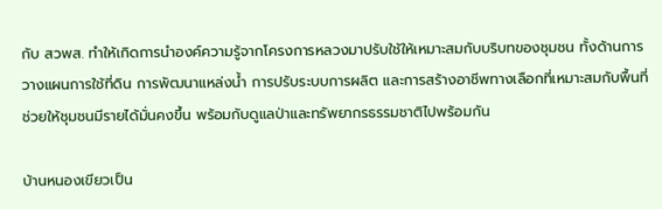กับ สวพส. ทำให้เกิดการนำองค์ความรู้จากโครงการหลวงมาปรับใช้ให้เหมาะสมกับบริบทของชุมชน ทั้งด้านการวางแผนการใช้ที่ดิน การพัฒนาแหล่งน้ำ การปรับระบบการผลิต และการสร้างอาชีพทางเลือกที่เหมาะสมกับพื้นที่ ช่วยให้ชุมชนมีรายได้มั่นคงขึ้น พร้อมกับดูแลป่าและทรัพยากรธรรมชาติไปพร้อมกัน

บ้านหนองเขียวเป็น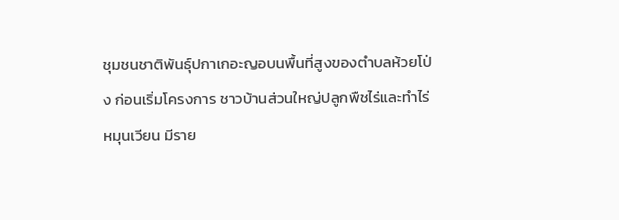ชุมชนชาติพันธุ์ปกาเกอะญอบนพื้นที่สูงของตำบลห้วยโป่ง ก่อนเริ่มโครงการ ชาวบ้านส่วนใหญ่ปลูกพืชไร่และทำไร่หมุนเวียน มีราย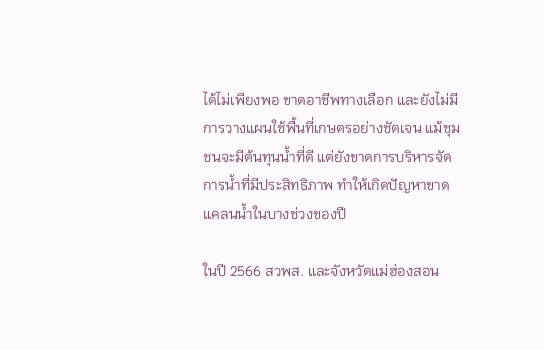ได้ไม่เพียงพอ ขาดอาชีพทางเลือก และยังไม่มีการวางแผนใช้พื้นที่เกษตรอย่างชัดเจน แม้ชุมชนจะมีต้นทุนน้ำที่ดี แต่ยังขาดการบริหารจัดการน้ำที่มีประสิทธิภาพ ทำให้เกิดปัญหาขาดแคลนน้ำในบางช่วงของปี

ในปี 2566 สวพส. และจังหวัดแม่ฮ่องสอน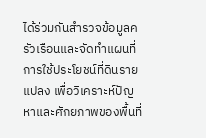ได้ร่วมกันสำรวจข้อมูลครัวเรือนและจัดทำแผนที่การใช้ประโยชน์ที่ดินรายแปลง เพื่อวิเคราะห์ปัญหาและศักยภาพของพื้นที่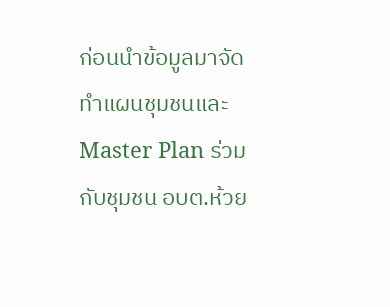ก่อนนำข้อมูลมาจัดทำแผนชุมชนและ Master Plan ร่วมกับชุมชน อบต.ห้วย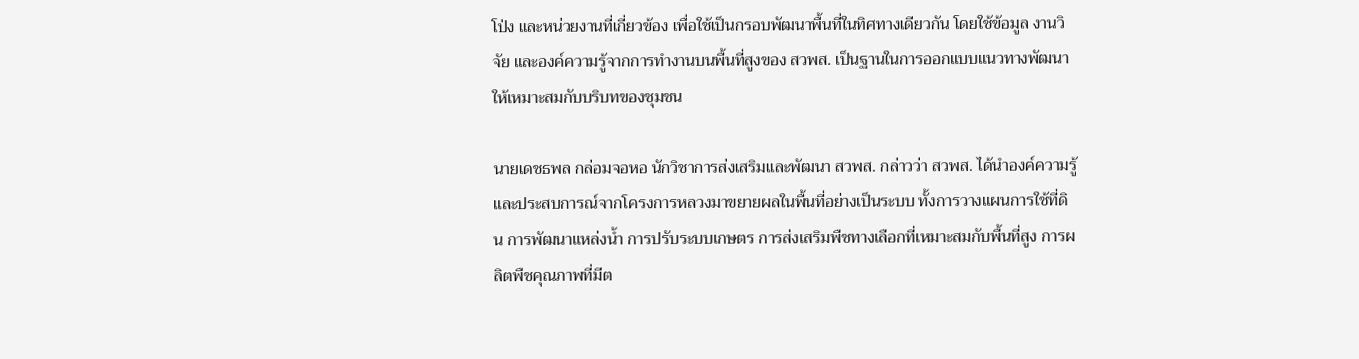โป่ง และหน่วยงานที่เกี่ยวข้อง เพื่อใช้เป็นกรอบพัฒนาพื้นที่ในทิศทางเดียวกัน โดยใช้ข้อมูล งานวิจัย และองค์ความรู้จากการทำงานบนพื้นที่สูงของ สวพส. เป็นฐานในการออกแบบแนวทางพัฒนาให้เหมาะสมกับบริบทของชุมชน

นายเดชธพล กล่อมจอหอ นักวิชาการส่งเสริมและพัฒนา สวพส. กล่าวว่า สวพส. ได้นำองค์ความรู้และประสบการณ์จากโครงการหลวงมาขยายผลในพื้นที่อย่างเป็นระบบ ทั้งการวางแผนการใช้ที่ดิน การพัฒนาแหล่งน้ำ การปรับระบบเกษตร การส่งเสริมพืชทางเลือกที่เหมาะสมกับพื้นที่สูง การผลิตพืชคุณภาพที่มีต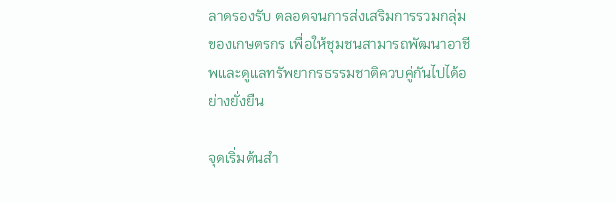ลาดรองรับ ตลอดจนการส่งเสริมการรวมกลุ่มของเกษตรกร เพื่อให้ชุมชนสามารถพัฒนาอาชีพและดูแลทรัพยากรธรรมชาติควบคู่กันไปได้อย่างยั่งยืน

จุดเริ่มต้นสำ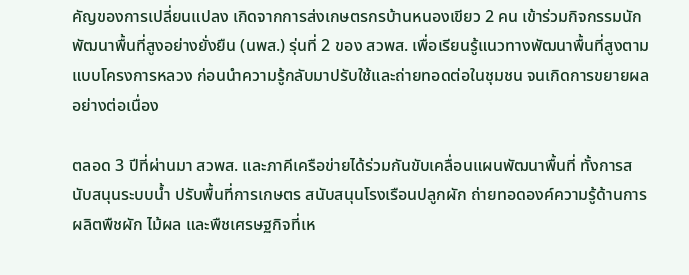คัญของการเปลี่ยนแปลง เกิดจากการส่งเกษตรกรบ้านหนองเขียว 2 คน เข้าร่วมกิจกรรมนักพัฒนาพื้นที่สูงอย่างยั่งยืน (นพส.) รุ่นที่ 2 ของ สวพส. เพื่อเรียนรู้แนวทางพัฒนาพื้นที่สูงตามแบบโครงการหลวง ก่อนนำความรู้กลับมาปรับใช้และถ่ายทอดต่อในชุมชน จนเกิดการขยายผลอย่างต่อเนื่อง

ตลอด 3 ปีที่ผ่านมา สวพส. และภาคีเครือข่ายได้ร่วมกันขับเคลื่อนแผนพัฒนาพื้นที่ ทั้งการสนับสนุนระบบน้ำ ปรับพื้นที่การเกษตร สนับสนุนโรงเรือนปลูกผัก ถ่ายทอดองค์ความรู้ด้านการผลิตพืชผัก ไม้ผล และพืชเศรษฐกิจที่เห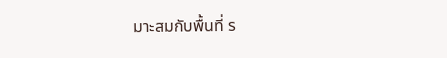มาะสมกับพื้นที่ ร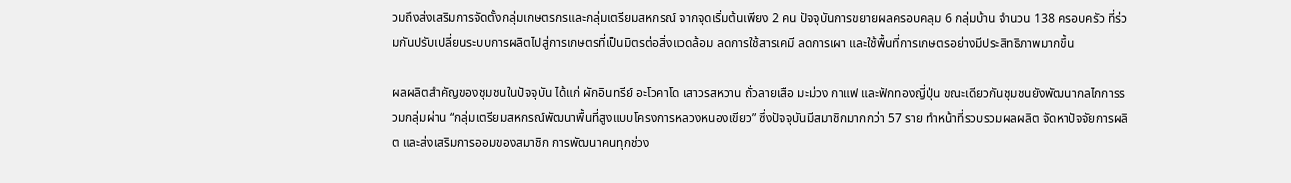วมถึงส่งเสริมการจัดตั้งกลุ่มเกษตรกรและกลุ่มเตรียมสหกรณ์ จากจุดเริ่มต้นเพียง 2 คน ปัจจุบันการขยายผลครอบคลุม 6 กลุ่มบ้าน จำนวน 138 ครอบครัว ที่ร่วมกันปรับเปลี่ยนระบบการผลิตไปสู่การเกษตรที่เป็นมิตรต่อสิ่งแวดล้อม ลดการใช้สารเคมี ลดการเผา และใช้พื้นที่การเกษตรอย่างมีประสิทธิภาพมากขึ้น

ผลผลิตสำคัญของชุมชนในปัจจุบัน ได้แก่ ผักอินทรีย์ อะโวคาโด เสาวรสหวาน ถั่วลายเสือ มะม่วง กาแฟ และฟักทองญี่ปุ่น ขณะเดียวกันชุมชนยังพัฒนากลไกการรวมกลุ่มผ่าน “กลุ่มเตรียมสหกรณ์พัฒนาพื้นที่สูงแบบโครงการหลวงหนองเขียว” ซึ่งปัจจุบันมีสมาชิกมากกว่า 57 ราย ทำหน้าที่รวบรวมผลผลิต จัดหาปัจจัยการผลิต และส่งเสริมการออมของสมาชิก การพัฒนาคนทุกช่วง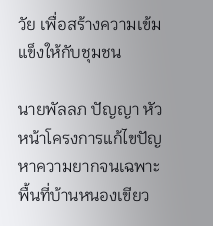วัย เพื่อสร้างความเข้มแข็งให้กับชุมชน

นายพัลลภ ปัญญา หัวหน้าโครงการแก้ไขปัญหาความยากจนเฉพาะพื้นที่บ้านหนองเขียว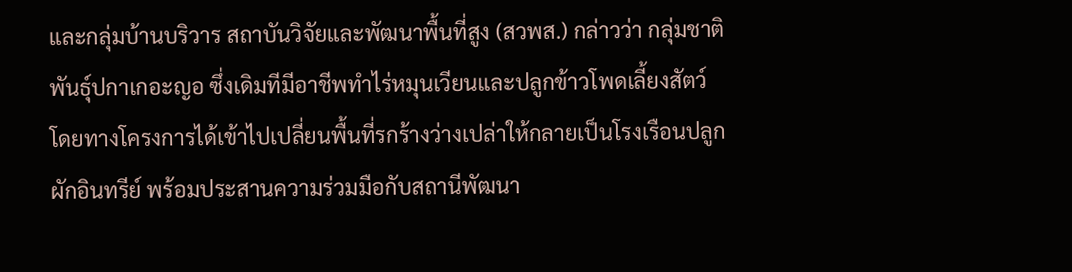และกลุ่มบ้านบริวาร สถาบันวิจัยและพัฒนาพื้นที่สูง (สวพส.) กล่าวว่า กลุ่มชาติพันธุ์ปกาเกอะญอ ซึ่งเดิมทีมีอาชีพทำไร่หมุนเวียนและปลูกข้าวโพดเลี้ยงสัตว์ โดยทางโครงการได้เข้าไปเปลี่ยนพื้นที่รกร้างว่างเปล่าให้กลายเป็นโรงเรือนปลูกผักอินทรีย์ พร้อมประสานความร่วมมือกับสถานีพัฒนา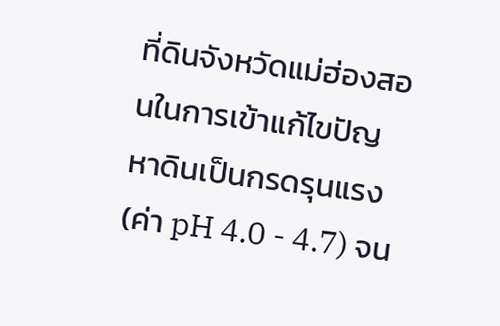ที่ดินจังหวัดแม่ฮ่องสอนในการเข้าแก้ไขปัญหาดินเป็นกรดรุนแรง (ค่า pH 4.0 - 4.7) จน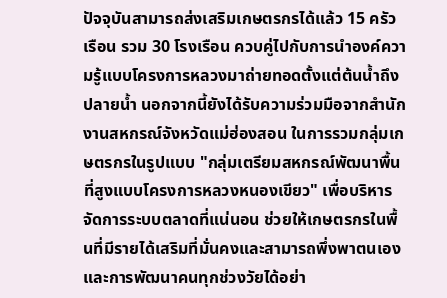ปัจจุบันสามารถส่งเสริมเกษตรกรได้แล้ว 15 ครัวเรือน รวม 30 โรงเรือน ควบคู่ไปกับการนำองค์ความรู้แบบโครงการหลวงมาถ่ายทอดตั้งแต่ต้นน้ำถึงปลายน้ำ นอกจากนี้ยังได้รับความร่วมมือจากสำนักงานสหกรณ์จังหวัดแม่ฮ่องสอน ในการรวมกลุ่มเกษตรกรในรูปแบบ "กลุ่มเตรียมสหกรณ์พัฒนาพื้นที่สูงแบบโครงการหลวงหนองเขียว" เพื่อบริหารจัดการระบบตลาดที่แน่นอน ช่วยให้เกษตรกรในพื้นที่มีรายได้เสริมที่มั่นคงและสามารถพึ่งพาตนเอง และการพัฒนาคนทุกช่วงวัยได้อย่า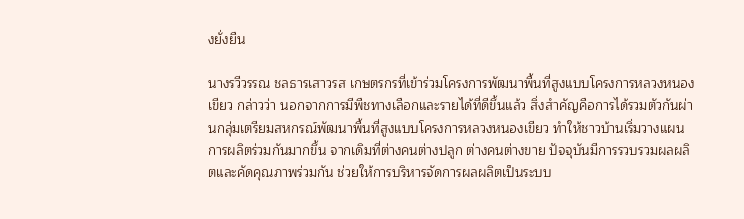งยั่งยืน

นางรวีวรรณ ชลธารเสาวรส เกษตรกรที่เข้าร่วมโครงการพัฒนาพื้นที่สูงแบบโครงการหลวงหนองเขียว กล่าวว่า นอกจากการมีพืชทางเลือกและรายได้ที่ดีขึ้นแล้ว สิ่งสำคัญคือการได้รวมตัวกันผ่านกลุ่มเตรียมสหกรณ์พัฒนาพื้นที่สูงแบบโครงการหลวงหนองเขียว ทำให้ชาวบ้านเริ่มวางแผนการผลิตร่วมกันมากขึ้น จากเดิมที่ต่างคนต่างปลูก ต่างคนต่างขาย ปัจจุบันมีการรวบรวมผลผลิตและคัดคุณภาพร่วมกัน ช่วยให้การบริหารจัดการผลผลิตเป็นระบบ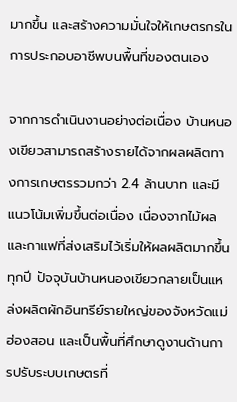มากขึ้น และสร้างความมั่นใจให้เกษตรกรในการประกอบอาชีพบนพื้นที่ของตนเอง

จากการดำเนินงานอย่างต่อเนื่อง บ้านหนองเขียวสามารถสร้างรายได้จากผลผลิตทางการเกษตรรวมกว่า 2.4 ล้านบาท และมีแนวโน้มเพิ่มขึ้นต่อเนื่อง เนื่องจากไม้ผลและกาแฟที่ส่งเสริมไว้เริ่มให้ผลผลิตมากขึ้นทุกปี ปัจจุบันบ้านหนองเขียวกลายเป็นแหล่งผลิตผักอินทรีย์รายใหญ่ของจังหวัดแม่ฮ่องสอน และเป็นพื้นที่ศึกษาดูงานด้านการปรับระบบเกษตรที่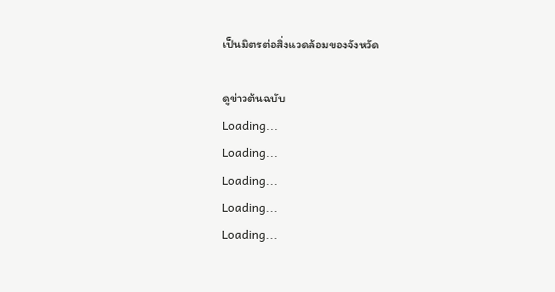เป็นมิตรต่อสิ่งแวดล้อมของจังหวัด

ดูข่าวต้นฉบับ
Loading...
Loading...
Loading...
Loading...
Loading...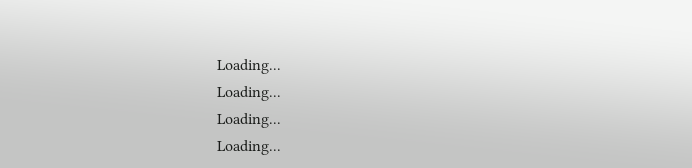Loading...
Loading...
Loading...
Loading...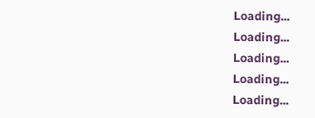Loading...
Loading...
Loading...
Loading...
Loading...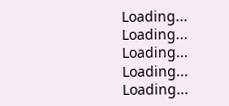Loading...
Loading...
Loading...
Loading...
Loading...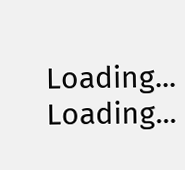Loading...
Loading...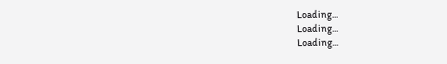Loading...
Loading...
Loading...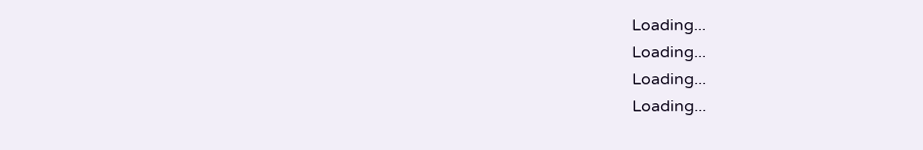Loading...
Loading...
Loading...
Loading...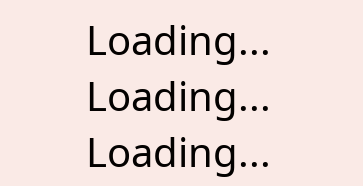Loading...
Loading...
Loading...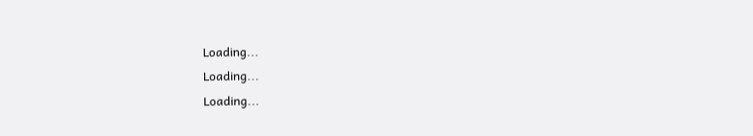Loading...
Loading...
Loading...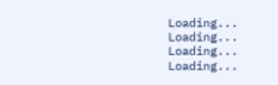Loading...
Loading...
Loading...
Loading...